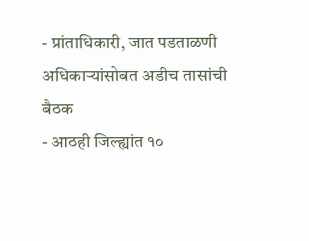- प्रांताधिकारी, जात पडताळणी अधिकाऱ्यांसोबत अडीच तासांची बैठक
- आठही जिल्ह्यांत १०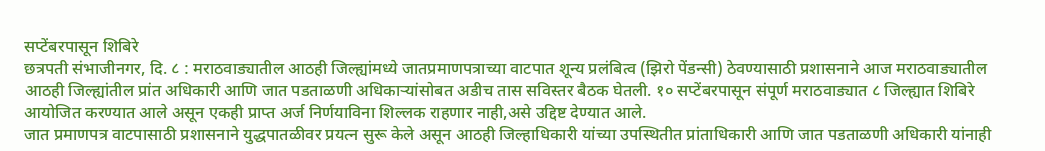सप्टेंबरपासून शिबिरे
छत्रपती संभाजीनगर, दि. ८ : मराठवाड्यातील आठही जिल्ह्यांमध्ये जातप्रमाणपत्राच्या वाटपात शून्य प्रलंबित्व (झिरो पेंडन्सी) ठेवण्यासाठी प्रशासनाने आज मराठवाड्यातील आठही जिल्ह्यांतील प्रांत अधिकारी आणि जात पडताळणी अधिकाऱ्यांसोबत अडीच तास सविस्तर बैठक घेतली. १० सप्टेंबरपासून संपूर्ण मराठवाड्यात ८ जिल्ह्यात शिबिरे आयोजित करण्यात आले असून एकही प्राप्त अर्ज निर्णयाविना शिल्लक राहणार नाही,असे उद्दिष्ट देण्यात आले.
जात प्रमाणपत्र वाटपासाठी प्रशासनाने युद्धपातळीवर प्रयत्न सुरू केले असून आठही जिल्हाधिकारी यांच्या उपस्थितीत प्रांताधिकारी आणि जात पडताळणी अधिकारी यांनाही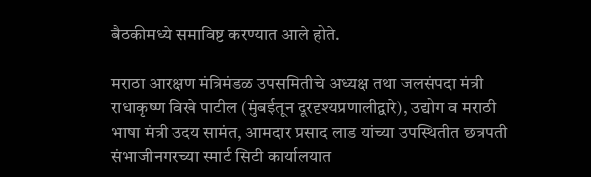बैठकीमध्ये समाविष्ट करण्यात आले होते.

मराठा आरक्षण मंत्रिमंडळ उपसमितीचे अध्यक्ष तथा जलसंपदा मंत्री राधाकृष्ण विखे पाटील (मुंबईतून दूरदृश्यप्रणालीद्वारे), उद्योग व मराठी भाषा मंत्री उदय सामंत, आमदार प्रसाद लाड यांच्या उपस्थितीत छत्रपती संभाजीनगरच्या स्मार्ट सिटी कार्यालयात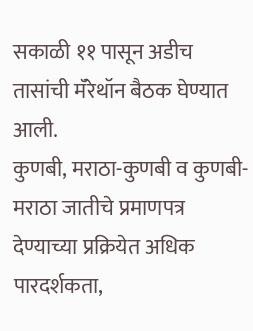सकाळी ११ पासून अडीच तासांची मॅरेथॉन बैठक घेण्यात आली.
कुणबी, मराठा-कुणबी व कुणबी-मराठा जातीचे प्रमाणपत्र देण्याच्या प्रक्रियेत अधिक पारदर्शकता,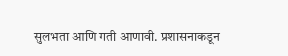सुलभता आणि गती आणावी. प्रशासनाकडून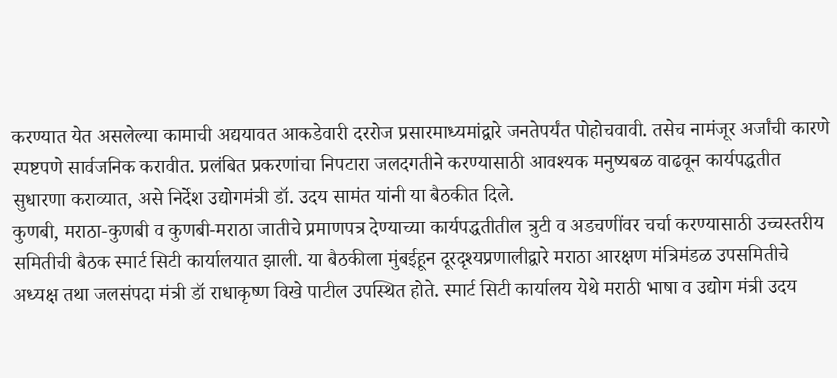करण्यात येत असलेल्या कामाची अद्ययावत आकडेवारी दररोज प्रसारमाध्यमांद्वारे जनतेपर्यंत पोहोचवावी. तसेच नामंजूर अर्जांची कारणे स्पष्टपणे सार्वजनिक करावीत. प्रलंबित प्रकरणांचा निपटारा जलदगतीने करण्यासाठी आवश्यक मनुष्यबळ वाढवून कार्यपद्धतीत सुधारणा कराव्यात, असे निर्देश उद्योगमंत्री डॉ. उदय सामंत यांनी या बैठकीत दिले.
कुणबी, मराठा-कुणबी व कुणबी-मराठा जातीचे प्रमाणपत्र देण्याच्या कार्यपद्धतीतील त्रुटी व अडचणींवर चर्चा करण्यासाठी उच्चस्तरीय समितीची बैठक स्मार्ट सिटी कार्यालयात झाली. या बैठकीला मुंबईहून दूरदृश्यप्रणालीद्वारे मराठा आरक्षण मंत्रिमंडळ उपसमितीचे अध्यक्ष तथा जलसंपदा मंत्री डॉ राधाकृष्ण विखे पाटील उपस्थित होते. स्मार्ट सिटी कार्यालय येथे मराठी भाषा व उद्योग मंत्री उदय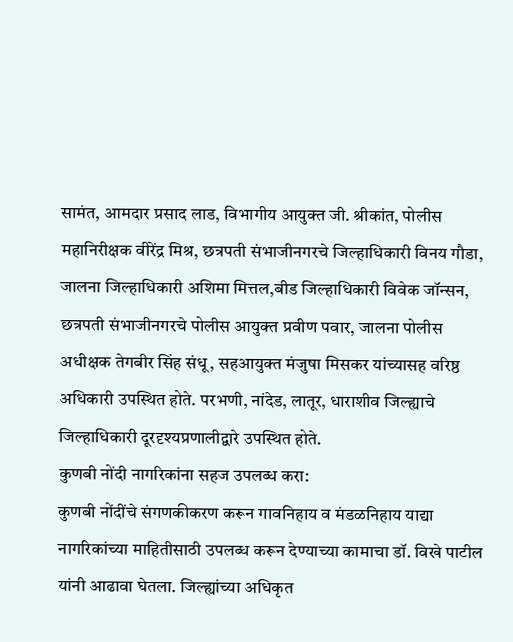सामंत, आमदार प्रसाद लाड, विभागीय आयुक्त जी. श्रीकांत, पोलीस महानिरीक्षक वीरेंद्र मिश्र, छत्रपती संभाजीनगरचे जिल्हाधिकारी विनय गौडा, जालना जिल्हाधिकारी अशिमा मित्तल,बीड जिल्हाधिकारी विवेक जॉन्सन, छत्रपती संभाजीनगरचे पोलीस आयुक्त प्रवीण पवार, जालना पोलीस अधीक्षक तेगबीर सिंह संधू, सहआयुक्त मंजुषा मिसकर यांच्यासह वरिष्ठ अधिकारी उपस्थित होते. परभणी, नांदेड, लातूर, धाराशीव जिल्ह्याचे जिल्हाधिकारी दूरदृश्यप्रणालीद्वारे उपस्थित होते.
कुणबी नोंदी नागरिकांना सहज उपलब्ध करा:
कुणबी नोंदींचे संगणकीकरण करून गावनिहाय व मंडळनिहाय याद्या नागरिकांच्या माहितीसाठी उपलब्ध करून देण्याच्या कामाचा डॉ. विखे पाटील यांनी आढावा घेतला. जिल्ह्यांच्या अधिकृत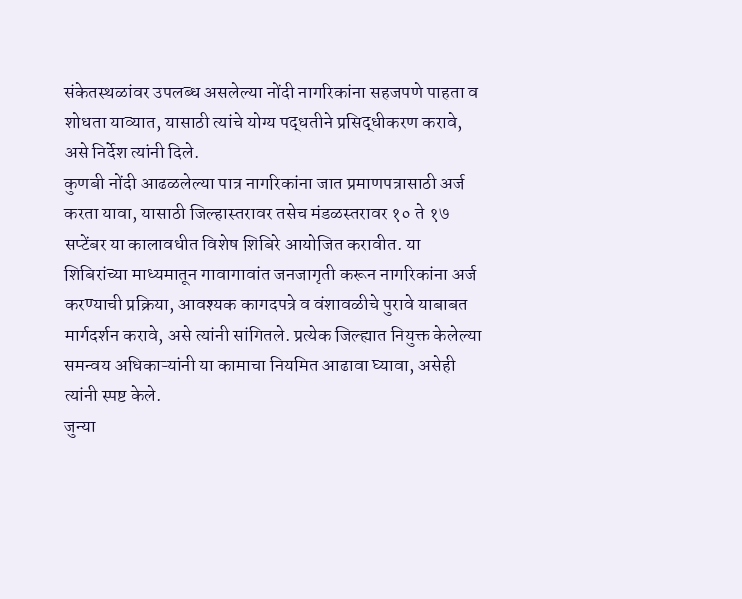संकेतस्थळांवर उपलब्ध असलेल्या नोंदी नागरिकांना सहजपणे पाहता व शोधता याव्यात, यासाठी त्यांचे योग्य पद्धतीने प्रसिद्धीकरण करावे, असे निर्देश त्यांनी दिले.
कुणबी नोंदी आढळलेल्या पात्र नागरिकांना जात प्रमाणपत्रासाठी अर्ज करता यावा, यासाठी जिल्हास्तरावर तसेच मंडळस्तरावर १० ते १७ सप्टेंबर या कालावधीत विशेष शिबिरे आयोजित करावीत. या शिबिरांच्या माध्यमातून गावागावांत जनजागृती करून नागरिकांना अर्ज करण्याची प्रक्रिया, आवश्यक कागदपत्रे व वंशावळीचे पुरावे याबाबत मार्गदर्शन करावे, असे त्यांनी सांगितले. प्रत्येक जिल्ह्यात नियुक्त केलेल्या समन्वय अधिकाऱ्यांनी या कामाचा नियमित आढावा घ्यावा, असेही त्यांनी स्पष्ट केले.
जुन्या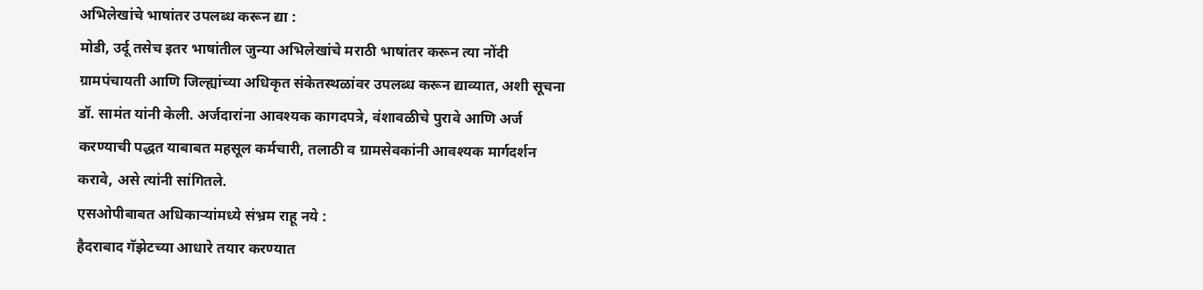अभिलेखांचे भाषांतर उपलब्ध करून द्या :
मोडी, उर्दू तसेच इतर भाषांतील जुन्या अभिलेखांचे मराठी भाषांतर करून त्या नोंदी ग्रामपंचायती आणि जिल्ह्यांच्या अधिकृत संकेतस्थळांवर उपलब्ध करून द्याव्यात, अशी सूचना डॉ. सामंत यांनी केली. अर्जदारांना आवश्यक कागदपत्रे, वंशावळीचे पुरावे आणि अर्ज करण्याची पद्धत याबाबत महसूल कर्मचारी, तलाठी व ग्रामसेवकांनी आवश्यक मार्गदर्शन करावे, असे त्यांनी सांगितले.
एसओपीबाबत अधिकाऱ्यांमध्ये संभ्रम राहू नये :
हैदराबाद गॅझेटच्या आधारे तयार करण्यात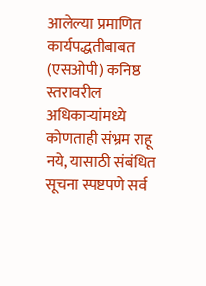आलेल्या प्रमाणित कार्यपद्धतीबाबत (एसओपी) कनिष्ठ स्तरावरील अधिकाऱ्यांमध्ये कोणताही संभ्रम राहू नये, यासाठी संबंधित सूचना स्पष्टपणे सर्व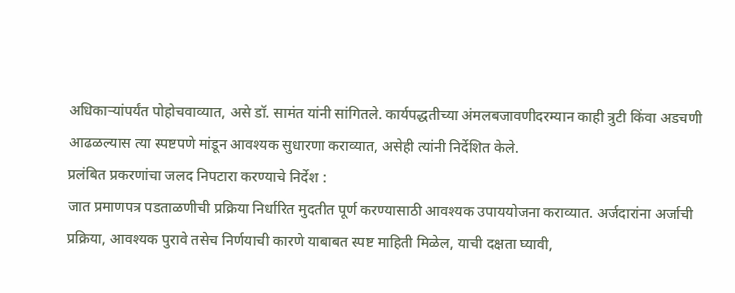अधिकाऱ्यांपर्यंत पोहोचवाव्यात, असे डॉ. सामंत यांनी सांगितले. कार्यपद्धतीच्या अंमलबजावणीदरम्यान काही त्रुटी किंवा अडचणी आढळल्यास त्या स्पष्टपणे मांडून आवश्यक सुधारणा कराव्यात, असेही त्यांनी निर्देशित केले.
प्रलंबित प्रकरणांचा जलद निपटारा करण्याचे निर्देश :
जात प्रमाणपत्र पडताळणीची प्रक्रिया निर्धारित मुदतीत पूर्ण करण्यासाठी आवश्यक उपाययोजना कराव्यात. अर्जदारांना अर्जाची प्रक्रिया, आवश्यक पुरावे तसेच निर्णयाची कारणे याबाबत स्पष्ट माहिती मिळेल, याची दक्षता घ्यावी,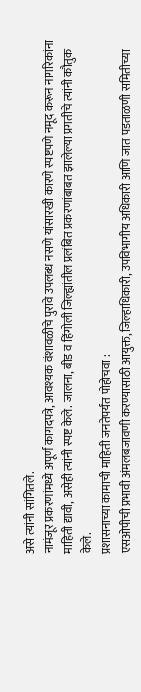असे त्यांनी सांगितले.
नामंजूर प्रकरणांमध्ये अपूर्ण कागदपत्रे, आवश्यक वंशावळीचे पुरावे उपलब्ध नसणे यांसारखी कारणे स्पष्टपणे नमूद करून नागरिकांना माहिती द्यावी, असेही त्यांनी स्पष्ट केले. जालना, बीड व हिंगोली जिल्ह्यांतील प्रलंबित प्रकरणांबाबत झालेल्या प्रगतीचे त्यांनी कौतुक केले.
प्रशासनाच्या कामाची माहिती जनतेपर्यंत पोहोचवा :
एसओपीची प्रभावी अंमलबजावणी करण्यासाठी आयुक्त, जिल्हाधिकारी, उपविभागीय अधिकारी आणि जात पडताळणी समितीच्या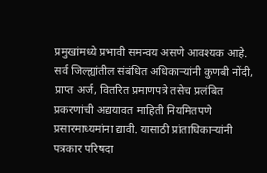प्रमुखांमध्ये प्रभावी समन्वय असणे आवश्यक आहे.
सर्व जिल्ह्यांतील संबंधित अधिकाऱ्यांनी कुणबी नोंदी, प्राप्त अर्ज, वितरित प्रमाणपत्रे तसेच प्रलंबित प्रकरणांची अद्ययावत माहिती नियमितपणे प्रसारमाध्यमांना द्यावी. यासाठी प्रांताधिकाऱ्यांनी पत्रकार परिषदा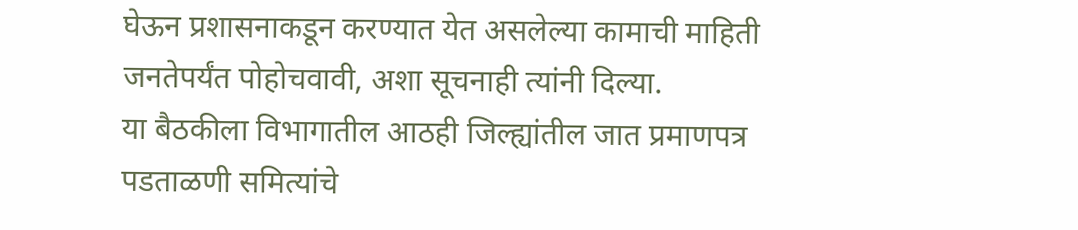घेऊन प्रशासनाकडून करण्यात येत असलेल्या कामाची माहिती जनतेपर्यंत पोहोचवावी, अशा सूचनाही त्यांनी दिल्या.
या बैठकीला विभागातील आठही जिल्ह्यांतील जात प्रमाणपत्र पडताळणी समित्यांचे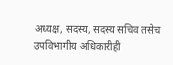अध्यक्ष, सदस्य, सदस्य सचिव तसेच उपविभागीय अधिकारीही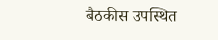बैठकीस उपस्थित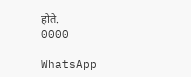होते.
0000

WhatsApp